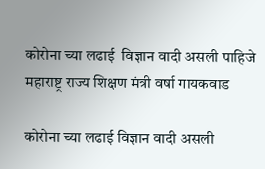कोरोना च्या लढाई  विज्ञान वादी असली पाहिजे महाराष्ट्र राज्य शिक्षण मंत्री वर्षा गायकवाड

कोरोना च्या लढाई विज्ञान वादी असली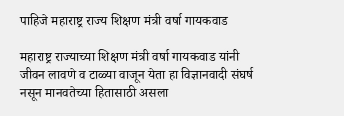पाहिजे महाराष्ट्र राज्य शिक्षण मंत्री वर्षा गायकवाड

महाराष्ट्र राज्याच्या शिक्षण मंत्री वर्षा गायकवाड यांनी जीवन लावणे व टाळ्या वाजून येता हा विज्ञानवादी संघर्ष नसून मानवतेच्या हितासाठी असला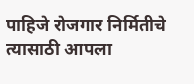पाहिजे रोजगार निर्मितीचे त्यासाठी आपला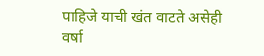पाहिजे याची खंत वाटते असेही वर्षा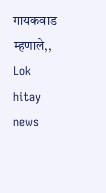गायकवाड म्हणाले,, Lok hitay news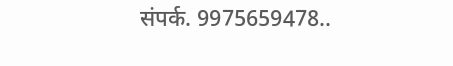संपर्क. 9975659478..